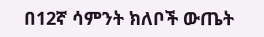በ12ኛ ሳምንት ክለቦች ውጤት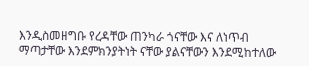እንዲስመዘግቡ የረዳቸው ጠንካራ ጎናቸው እና ለነጥብ ማጣታቸው እንደምክንያትነት ናቸው ያልናቸውን እንደሚከተለው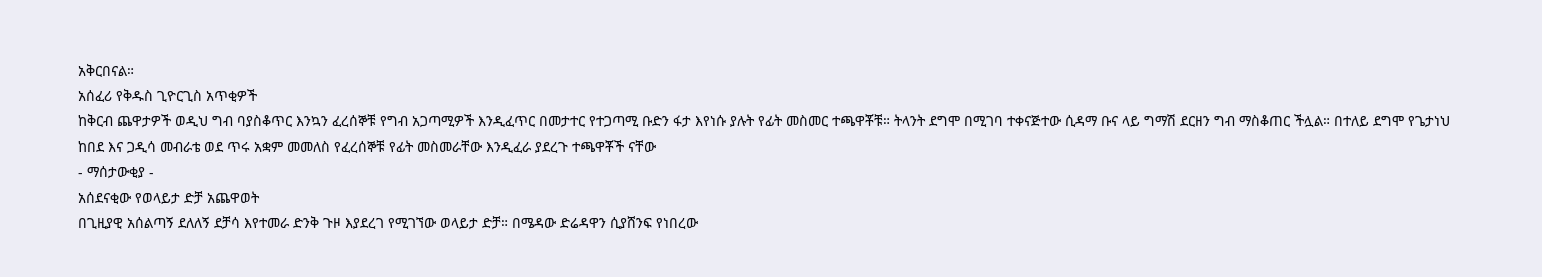አቅርበናል።
አሰፈሪ የቅዱስ ጊዮርጊስ አጥቂዎች
ከቅርብ ጨዋታዎች ወዲህ ግብ ባያስቆጥር እንኳን ፈረሰኞቹ የግብ አጋጣሚዎች እንዲፈጥር በመታተር የተጋጣሚ ቡድን ፋታ እየነሱ ያሉት የፊት መስመር ተጫዋቾቹ። ትላንት ደግሞ በሚገባ ተቀናጅተው ሲዳማ ቡና ላይ ግማሽ ደርዘን ግብ ማስቆጠር ችሏል። በተለይ ደግሞ የጌታነህ ከበደ እና ጋዲሳ መብራቴ ወደ ጥሩ አቋም መመለስ የፈረሰኞቹ የፊት መስመራቸው እንዲፈራ ያደረጉ ተጫዋቾች ናቸው
- ማሰታውቂያ -
አሰደናቂው የወላይታ ድቻ አጨዋወት
በጊዚያዊ አሰልጣኝ ደለለኝ ደቻሳ እየተመራ ድንቅ ጉዞ እያደረገ የሚገኘው ወላይታ ድቻ። በሜዳው ድሬዳዋን ሲያሸንፍ የነበረው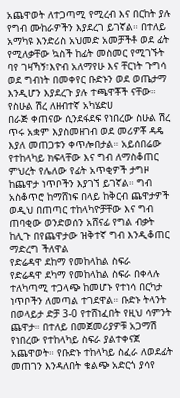አጨዋወት ለተጋጣሚ የሚረብ እና በርከት ያሉ የግብ ሙከራዎችን እያደረገ ይገኛል። በተለይ አማካዩ እንድሪስ አህመድ አመቻችቶ ወደ ፊት የሚለቃቸው ኳስች ከፊት መስመር የሚገኙት ባየ ገዛኻኝ፣እዮብ አለማየሁ እና ቸርነት ጉግሳ ወደ ግብነት በመቀየር ቡድኑን ወደ ወጤታማ እንዲሆን እያደረጉ ያሉ ተጫዋቾች ናቸው።
የስሁል ሽረ ለዘብተኛ አካሄድሀ
በራጅ ቀጠናው ሲንደፋደፍ የነበረው ስሁል ሽረ ጥሩ አቋም እያስመዘገብ ወደ መሪዎቾ ዳዴ እያለ መጠጋቱን ቀጥሎበታል። አይሰበሬው የተከላካይ ክፍላቸው እና ግብ ለማስቆጠር ምህረት የሌለው የፊት አጥቂዎች ታግዞ ከጨዋታ ነጥቦችን እያገኘ ይገኛል። ግብ አስቆጥሮ ከማሸነፍ በላይ ከቅርብ ጨዋታዎች ወዲህ በጠጣር ተከላካዮቻቸው እና ግብ ጠባቂው ወንድወሰን አሸናፊ የግል ብቃት ከሊጉ በየጨዋታው ዝቅተኛ ግብ እንዲቆጠር ማድረግ ችለዋል
የድሬዳዋ ደከማ የመከላከል ስፍራ
የድሬዳዋ ደካማ የመከላከል ስፍራ በቀላሉ ተለካጣሚ ተጋላጭ ከመሆኑ የተነሳ በርካታ ነጥቦችን ለመጣል ተገደዋል። ቡድኑ ትላንት በወላይታ ድቻ 3-0 የተሸነፈበት የዚህ ሳምንት ጨዋታ። በተለይ በመጀመሪያዎቹ አጋማሽ የነበረው የተከላካይ ስፍራ ያልተቀናጀ አጨዋወት። የቡድኑ ተከላካይ ስፈራ ለወደፊት መጠገን እንዳለበት ቁልጭ አድርጎ ያሳየ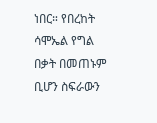ነበር። የበረከት ሳሞኤል የግል በቃት በመጠኑም ቢሆን ስፍራውን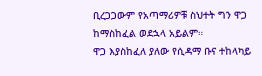ቢረጋጋውም የአጣማሪዎቹ ስህተት ግን ዋጋ ከማስከፈል ወደኋላ አይልም።
ዋጋ እያስከፈለ ያለው የሲዳማ ቡና ተከላካይ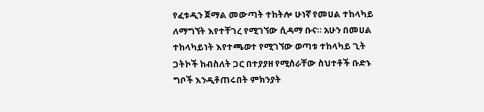የፈቱዲን ጀማል መውጣት ተከትሎ ሁነኛ የመሀል ተከላካይ ለማግኘት እየተቸገረ የሚገኘው ሲዳማ ቡና። አሁን በመሀል ተከላካይነት እየተጫወተ የሚገኘው ወጣቱ ተከላካይ ጊት ጋትኮች ከብስለት ጋር በተያያዘ የሚሰራቸው ስህተቶች ቡድኑ ግቦች እንዲቶጠሩበት ምክንያት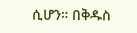ሲሆን። በቅዱስ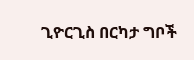ጊዮርጊስ በርካታ ግቦች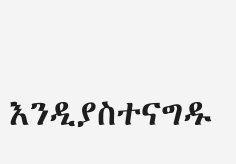እንዲያስተናግዱ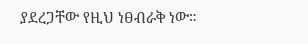ያደረጋቸው የዚህ ነፀብራቅ ነው።